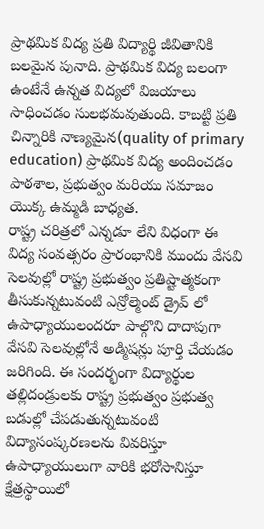ప్రాథమిక విద్య ప్రతి విద్యార్థి జీవితానికి బలమైన పునాది. ప్రాథమిక విద్య బలంగా ఉంటేనే ఉన్నత విద్యలో విజయాలు సాధించడం సులభమవుతుంది. కాబట్టి ప్రతి చిన్నారికి నాణ్యమైన(quality of primary education) ప్రాథమిక విద్య అందించడం పాఠశాల, ప్రభుత్వం మరియు సమాజం యొక్క ఉమ్మడి బాధ్యత.
రాష్ట్ర చరిత్రలో ఎన్నడూ లేని విధంగా ఈ విద్య సంవత్సరం ప్రారంభానికి ముందు వేసవి సెలవుల్లో రాష్ట్ర ప్రభుత్వం ప్రతిష్టాత్మకంగా తీసుకున్నటువంటి ఎన్రోల్మెంట్ డ్రైవ్ లో ఉపాధ్యాయులందరూ పాల్గొని దాదాపుగా వేసవి సెలవుల్లోనే అడ్మిషన్లు పూర్తి చేయడం జరిగింది. ఈ సందర్భంగా విద్యార్థుల తల్లిదండ్రులకు రాష్ట్ర ప్రభుత్వం ప్రభుత్వ బడుల్లో చేపడుతున్నటువంటి విద్యాసంష్కరణలను వివరిస్తూ ఉపాధ్యాయులుగా వారికి భరోసానిస్తూ క్షేత్రస్థాయిలో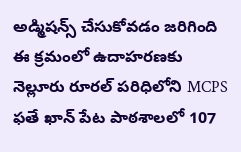అడ్మిషన్స్ చేసుకోవడం జరిగింది ఈ క్రమంలో ఉదాహరణకు నెల్లూరు రూరల్ పరిధిలోని MCPS ఫతే ఖాన్ పేట పాఠశాలలో 107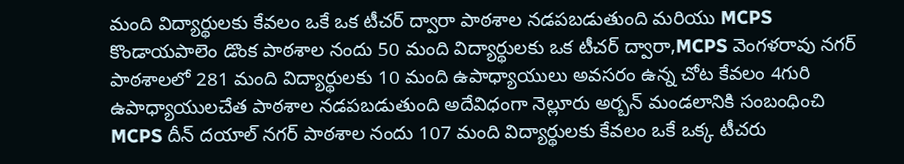మంది విద్యార్థులకు కేవలం ఒకే ఒక టీచర్ ద్వారా పాఠశాల నడపబడుతుంది మరియు MCPS కొండాయపాలెం డొంక పాఠశాల నందు 50 మంది విద్యార్థులకు ఒక టీచర్ ద్వారా,MCPS వెంగళరావు నగర్ పాఠశాలలో 281 మంది విద్యార్థులకు 10 మంది ఉపాధ్యాయులు అవసరం ఉన్న చోట కేవలం 4గురి ఉపాధ్యాయులచేత పాఠశాల నడపబడుతుంది అదేవిధంగా నెల్లూరు అర్బన్ మండలానికి సంబంధించి MCPS దీన్ దయాల్ నగర్ పాఠశాల నందు 107 మంది విద్యార్థులకు కేవలం ఒకే ఒక్క టీచరు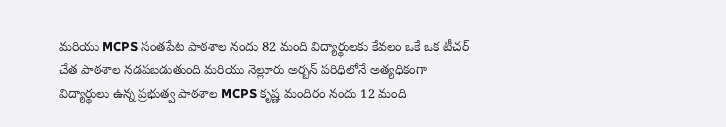మరియు MCPS సంతపేట పాఠశాల నందు 82 మంది విద్యార్థులకు కేవలం ఒకే ఒక టీచర్ చేత పాఠశాల నడపబడుతుంది మరియు నెల్లూరు అర్బన్ పరిధిలోనే అత్యధికంగా విద్యార్థులు ఉన్న ప్రభుత్వ పాఠశాల MCPS కృష్ణ మందిరం నందు 12 మంది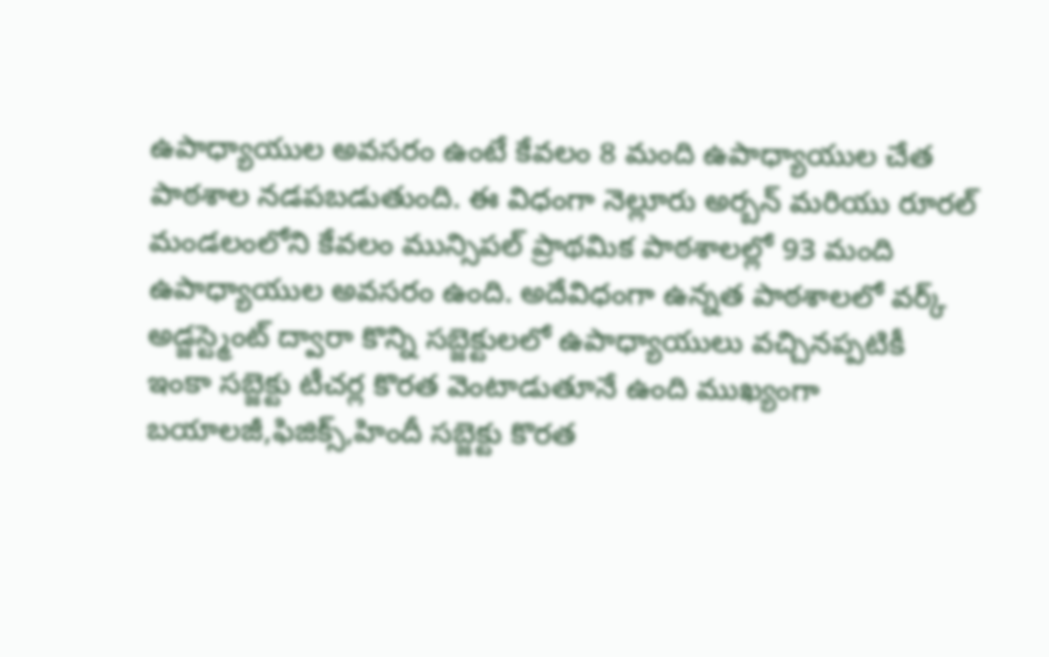ఉపాధ్యాయుల అవసరం ఉంటే కేవలం 8 మంది ఉపాధ్యాయుల చేత పాఠశాల నడపబడుతుంది. ఈ విధంగా నెల్లూరు అర్బన్ మరియు రూరల్ మండలంలోని కేవలం మున్సిపల్ ప్రాథమిక పాఠశాలల్లో 93 మంది ఉపాధ్యాయుల అవసరం ఉంది. అదేవిధంగా ఉన్నత పాఠశాలలో వర్క్ అడ్జస్ట్మెంట్ ద్వారా కొన్ని సబ్జెక్టులలో ఉపాధ్యాయులు వచ్చినప్పటికీ ఇంకా సబ్జెక్టు టీచర్ల కొరత వెంటాడుతూనే ఉంది ముఖ్యంగా బయాలజీ,ఫిజిక్స్,హిందీ సబ్జెక్టు కొరత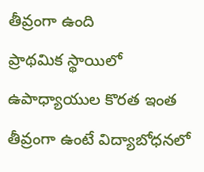తీవ్రంగా ఉంది
ప్రాథమిక స్థాయిలో ఉపాధ్యాయుల కొరత ఇంత తీవ్రంగా ఉంటే విద్యాబోధనలో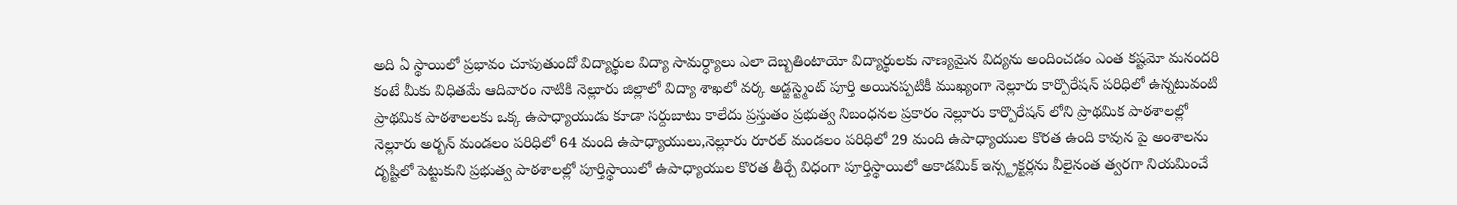అది ఏ స్థాయిలో ప్రభావం చూపుతుందో విద్యార్థుల విద్యా సామర్ధ్యాలు ఎలా దెబ్బతింటాయో విద్యార్థులకు నాణ్యమైన విద్యను అందించడం ఎంత కష్టమో మనందరి కంటే మీకు విధితమే ఆదివారం నాటికి నెల్లూరు జిల్లాలో విద్యా శాఖలో వర్క అడ్జస్ట్మెంట్ పూర్తి అయినప్పటికీ ముఖ్యంగా నెల్లూరు కార్పొరేషన్ పరిధిలో ఉన్నటువంటి ప్రాథమిక పాఠశాలలకు ఒక్క ఉపాధ్యాయుడు కూడా సర్దుబాటు కాలేదు ప్రస్తుతం ప్రభుత్వ నిబంధనల ప్రకారం నెల్లూరు కార్పొరేషన్ లోని ప్రాథమిక పాఠశాలల్లో నెల్లూరు అర్బన్ మండలం పరిధిలో 64 మంది ఉపాధ్యాయులు,నెల్లూరు రూరల్ మండలం పరిధిలో 29 మంది ఉపాధ్యాయుల కొరత ఉంది కావున పై అంశాలను దృష్టిలో పెట్టుకుని ప్రభుత్వ పాఠశాలల్లో పూర్తిస్థాయిలో ఉపాధ్యాయుల కొరత తీర్చే విధంగా పూర్తిస్థాయిలో అకాడమిక్ ఇన్స్ట్రక్టర్లను వీలైనంత త్వరగా నియమించే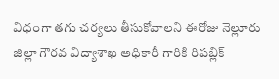విధంగా తగు చర్యలు తీసుకోవాలని ఈరోజు నెల్లూరు జిల్లా గౌరవ విద్యాశాఖ అధికారీ గారికి రిపబ్లిక్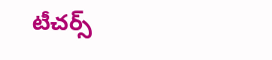టీచర్స్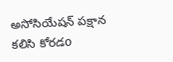అసోసియేషన్ పక్షాన కలిసి కోరడo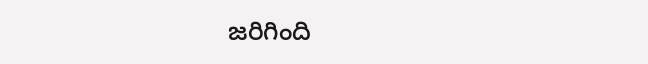జరిగింది